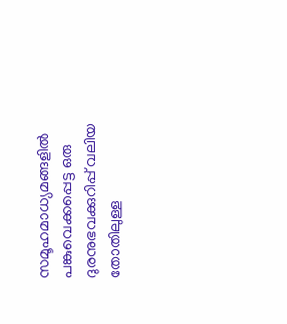സമൂഹമാധ്യമങ്ങളിൽ പങ്കുവെക്കപ്പെട്ട ഒരു ദുരനുഭവക്കുറിപ്പ് വലിയ തോതിലുള്ള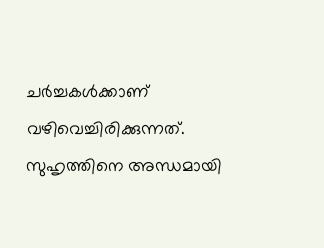ചർച്ചകൾക്കാണ് വഴിവെച്ചിരിക്കുന്നത്.
സുഹൃത്തിനെ അന്ധമായി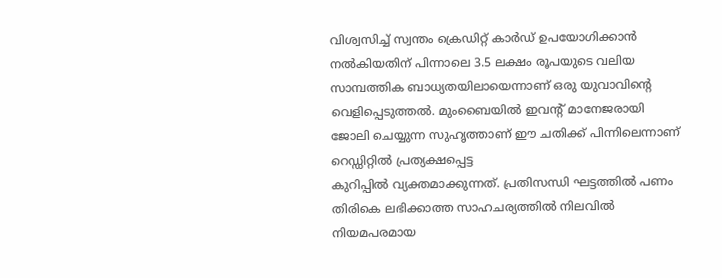വിശ്വസിച്ച് സ്വന്തം ക്രെഡിറ്റ് കാർഡ് ഉപയോഗിക്കാൻ നൽകിയതിന് പിന്നാലെ 3.5 ലക്ഷം രൂപയുടെ വലിയ സാമ്പത്തിക ബാധ്യതയിലായെന്നാണ് ഒരു യുവാവിന്റെ വെളിപ്പെടുത്തൽ. മുംബൈയിൽ ഇവന്റ് മാനേജരായി ജോലി ചെയ്യുന്ന സുഹൃത്താണ് ഈ ചതിക്ക് പിന്നിലെന്നാണ് റെഡ്ഡിറ്റിൽ പ്രത്യക്ഷപ്പെട്ട
കുറിപ്പിൽ വ്യക്തമാക്കുന്നത്. പ്രതിസന്ധി ഘട്ടത്തിൽ പണം തിരികെ ലഭിക്കാത്ത സാഹചര്യത്തിൽ നിലവിൽ നിയമപരമായ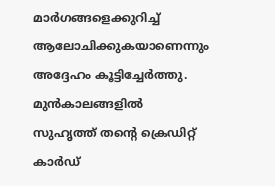മാർഗങ്ങളെക്കുറിച്ച് ആലോചിക്കുകയാണെന്നും അദ്ദേഹം കൂട്ടിച്ചേർത്തു.
മുൻകാലങ്ങളിൽ സുഹൃത്ത് തന്റെ ക്രെഡിറ്റ് കാർഡ്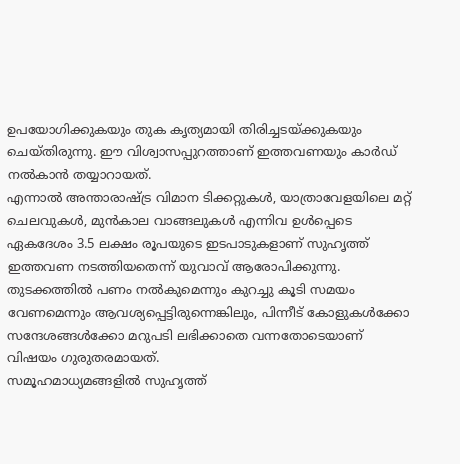ഉപയോഗിക്കുകയും തുക കൃത്യമായി തിരിച്ചടയ്ക്കുകയും ചെയ്തിരുന്നു. ഈ വിശ്വാസപ്പുറത്താണ് ഇത്തവണയും കാർഡ് നൽകാൻ തയ്യാറായത്.
എന്നാൽ അന്താരാഷ്ട്ര വിമാന ടിക്കറ്റുകൾ, യാത്രാവേളയിലെ മറ്റ് ചെലവുകൾ, മുൻകാല വാങ്ങലുകൾ എന്നിവ ഉൾപ്പെടെ ഏകദേശം 3.5 ലക്ഷം രൂപയുടെ ഇടപാടുകളാണ് സുഹൃത്ത് ഇത്തവണ നടത്തിയതെന്ന് യുവാവ് ആരോപിക്കുന്നു. തുടക്കത്തിൽ പണം നൽകുമെന്നും കുറച്ചു കൂടി സമയം വേണമെന്നും ആവശ്യപ്പെട്ടിരുന്നെങ്കിലും, പിന്നീട് കോളുകൾക്കോ സന്ദേശങ്ങൾക്കോ മറുപടി ലഭിക്കാതെ വന്നതോടെയാണ് വിഷയം ഗുരുതരമായത്.
സമൂഹമാധ്യമങ്ങളിൽ സുഹൃത്ത്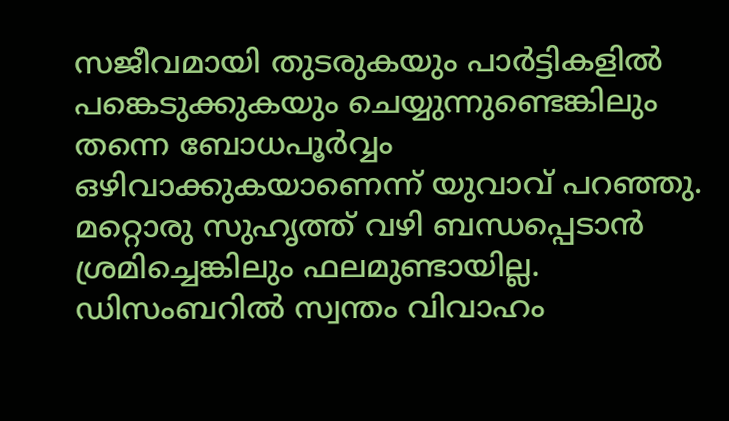സജീവമായി തുടരുകയും പാർട്ടികളിൽ പങ്കെടുക്കുകയും ചെയ്യുന്നുണ്ടെങ്കിലും തന്നെ ബോധപൂർവ്വം ഒഴിവാക്കുകയാണെന്ന് യുവാവ് പറഞ്ഞു. മറ്റൊരു സുഹൃത്ത് വഴി ബന്ധപ്പെടാൻ ശ്രമിച്ചെങ്കിലും ഫലമുണ്ടായില്ല.
ഡിസംബറിൽ സ്വന്തം വിവാഹം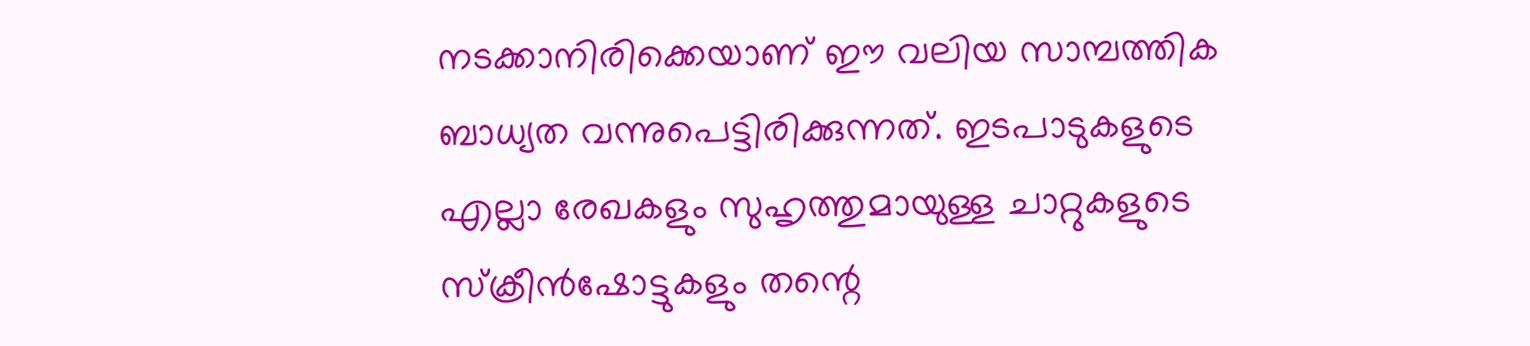നടക്കാനിരിക്കെയാണ് ഈ വലിയ സാമ്പത്തിക ബാധ്യത വന്നുപെട്ടിരിക്കുന്നത്. ഇടപാടുകളുടെ എല്ലാ രേഖകളും സുഹൃത്തുമായുള്ള ചാറ്റുകളുടെ സ്ക്രീൻഷോട്ടുകളും തന്റെ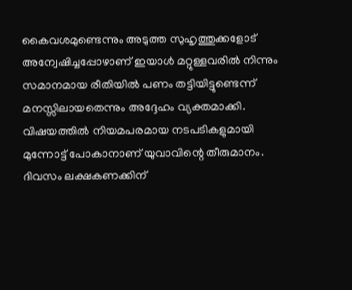കൈവശമുണ്ടെന്നും അടുത്ത സുഹൃത്തുക്കളോട് അന്വേഷിച്ചപ്പോഴാണ് ഇയാൾ മറ്റുള്ളവരിൽ നിന്നും സമാനമായ രീതിയിൽ പണം തട്ടിയിട്ടുണ്ടെന്ന് മനസ്സിലായതെന്നും അദ്ദേഹം വ്യക്തമാക്കി.
വിഷയത്തിൽ നിയമപരമായ നടപടികളുമായി മുന്നോട്ട് പോകാനാണ് യുവാവിന്റെ തീരുമാനം.
ദിവസം ലക്ഷകണക്കിന്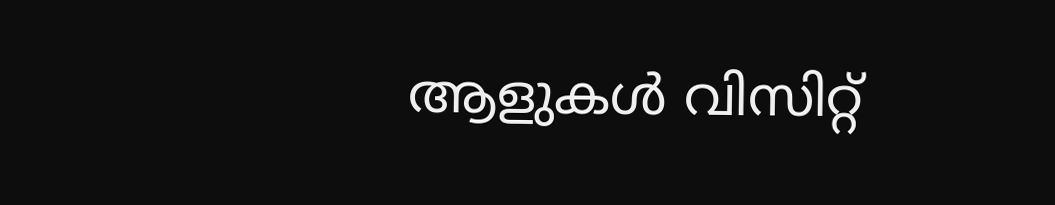ആളുകൾ വിസിറ്റ്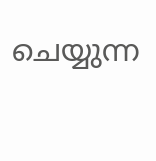ചെയ്യുന്ന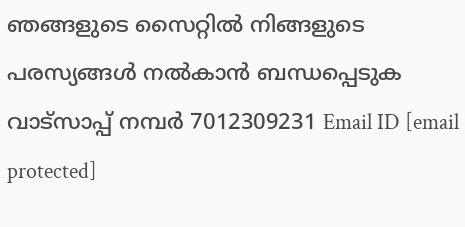ഞങ്ങളുടെ സൈറ്റിൽ നിങ്ങളുടെ പരസ്യങ്ങൾ നൽകാൻ ബന്ധപ്പെടുക വാട്സാപ്പ് നമ്പർ 7012309231 Email ID [email protected]